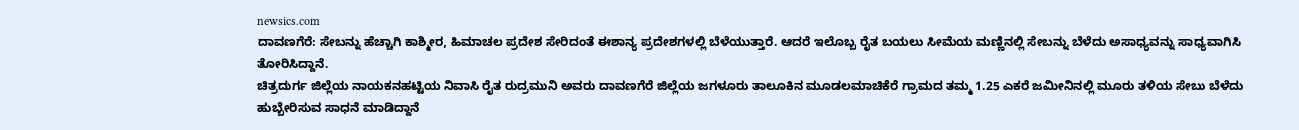newsics.com
ದಾವಣಗೆರೆ: ಸೇಬನ್ನು ಹೆಚ್ಚಾಗಿ ಕಾಶ್ಮೀರ, ಹಿಮಾಚಲ ಪ್ರದೇಶ ಸೇರಿದಂತೆ ಈಶಾನ್ಯ ಪ್ರದೇಶಗಳಲ್ಲಿ ಬೆಳೆಯುತ್ತಾರೆ. ಆದರೆ ಇಲೊಬ್ಬ ರೈತ ಬಯಲು ಸೀಮೆಯ ಮಣ್ಣಿನಲ್ಲಿ ಸೇಬನ್ನು ಬೆಳೆದು ಅಸಾಧ್ಯವನ್ನು ಸಾಧ್ಯವಾಗಿಸಿ ತೋರಿಸಿದ್ದಾನೆ.
ಚಿತ್ರದುರ್ಗ ಜಿಲ್ಲೆಯ ನಾಯಕನಹಟ್ಟಿಯ ನಿವಾಸಿ ರೈತ ರುದ್ರಮುನಿ ಅವರು ದಾವಣಗೆರೆ ಜಿಲ್ಲೆಯ ಜಗಳೂರು ತಾಲೂಕಿನ ಮೂಡಲಮಾಚಿಕೆರೆ ಗ್ರಾಮದ ತಮ್ಮ 1.25 ಎಕರೆ ಜಮೀನಿನಲ್ಲಿ ಮೂರು ತಳಿಯ ಸೇಬು ಬೆಳೆದು ಹುಬ್ಬೇರಿಸುವ ಸಾಧನೆ ಮಾಡಿದ್ದಾನೆ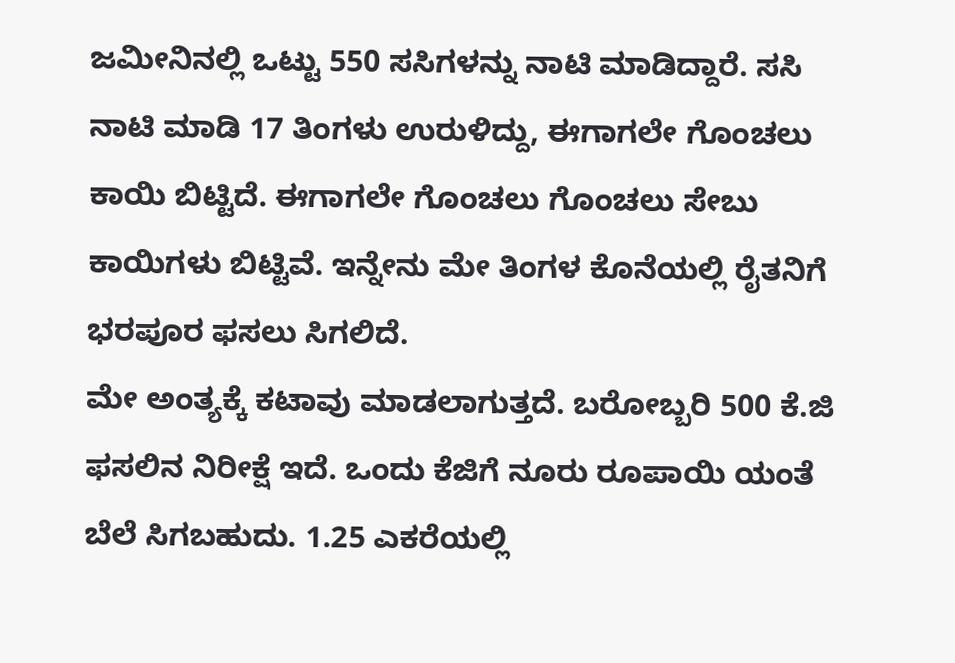ಜಮೀನಿನಲ್ಲಿ ಒಟ್ಟು 550 ಸಸಿಗಳನ್ನು ನಾಟಿ ಮಾಡಿದ್ದಾರೆ. ಸಸಿ ನಾಟಿ ಮಾಡಿ 17 ತಿಂಗಳು ಉರುಳಿದ್ದು, ಈಗಾಗಲೇ ಗೊಂಚಲು ಕಾಯಿ ಬಿಟ್ಟಿದೆ. ಈಗಾಗಲೇ ಗೊಂಚಲು ಗೊಂಚಲು ಸೇಬು ಕಾಯಿಗಳು ಬಿಟ್ಟಿವೆ. ಇನ್ನೇನು ಮೇ ತಿಂಗಳ ಕೊನೆಯಲ್ಲಿ ರೈತನಿಗೆ ಭರಪೂರ ಫಸಲು ಸಿಗಲಿದೆ.
ಮೇ ಅಂತ್ಯಕ್ಕೆ ಕಟಾವು ಮಾಡಲಾಗುತ್ತದೆ. ಬರೋಬ್ಬರಿ 500 ಕೆ.ಜಿ ಫಸಲಿನ ನಿರೀಕ್ಷೆ ಇದೆ. ಒಂದು ಕೆಜಿಗೆ ನೂರು ರೂಪಾಯಿ ಯಂತೆ ಬೆಲೆ ಸಿಗಬಹುದು. 1.25 ಎಕರೆಯಲ್ಲಿ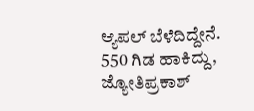ಆ್ಯಪಲ್ ಬೆಳೆದಿದ್ದೇನೆ. 550 ಗಿಡ ಹಾಕಿದ್ದು, ಜ್ಯೋತಿಪ್ರಕಾಶ್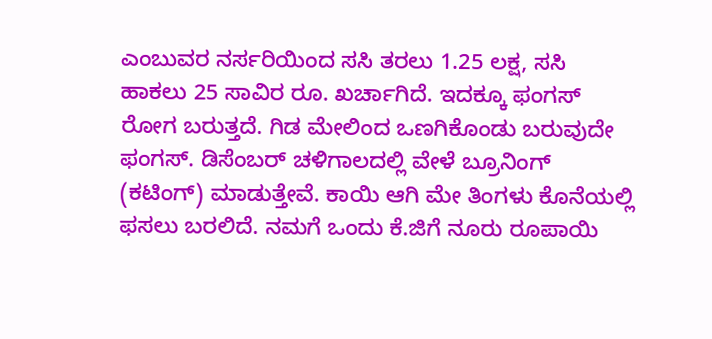ಎಂಬುವರ ನರ್ಸರಿಯಿಂದ ಸಸಿ ತರಲು 1.25 ಲಕ್ಷ, ಸಸಿ ಹಾಕಲು 25 ಸಾವಿರ ರೂ. ಖರ್ಚಾಗಿದೆ. ಇದಕ್ಕೂ ಫಂಗಸ್ ರೋಗ ಬರುತ್ತದೆ. ಗಿಡ ಮೇಲಿಂದ ಒಣಗಿಕೊಂಡು ಬರುವುದೇ ಫಂಗಸ್. ಡಿಸೆಂಬರ್ ಚಳಿಗಾಲದಲ್ಲಿ ವೇಳೆ ಬ್ರೂನಿಂಗ್ (ಕಟಿಂಗ್) ಮಾಡುತ್ತೇವೆ. ಕಾಯಿ ಆಗಿ ಮೇ ತಿಂಗಳು ಕೊನೆಯಲ್ಲಿ ಫಸಲು ಬರಲಿದೆ. ನಮಗೆ ಒಂದು ಕೆ.ಜಿಗೆ ನೂರು ರೂಪಾಯಿ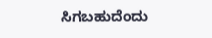ಸಿಗಬಹುದೆಂದು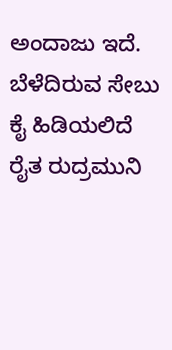ಅಂದಾಜು ಇದೆ. ಬೆಳೆದಿರುವ ಸೇಬು ಕೈ ಹಿಡಿಯಲಿದೆ ರೈತ ರುದ್ರಮುನಿ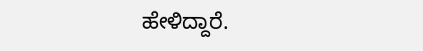ಹೇಳಿದ್ದಾರೆ.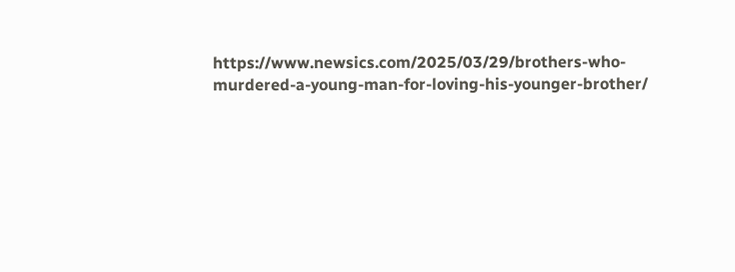https://www.newsics.com/2025/03/29/brothers-who-murdered-a-young-man-for-loving-his-younger-brother/